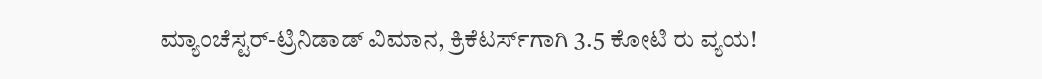ಮ್ಯಾಂಚೆಸ್ಟರ್-ಟ್ರಿನಿಡಾಡ್ ವಿಮಾನ, ಕ್ರಿಕೆಟರ್ಸ್‌ಗಾಗಿ 3.5 ಕೋಟಿ ರು ವ್ಯಯ!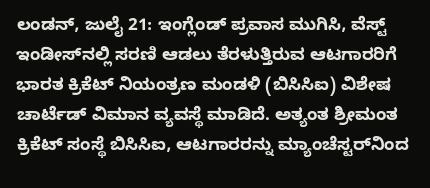ಲಂಡನ್, ಜುಲೈ 21: ಇಂಗ್ಲೆಂಡ್ ಪ್ರವಾಸ ಮುಗಿಸಿ, ವೆಸ್ಟ್ ಇಂಡೀಸ್‌ನಲ್ಲಿ ಸರಣಿ ಆಡಲು ತೆರಳುತ್ತಿರುವ ಆಟಗಾರರಿಗೆ ಭಾರತ ಕ್ರಿಕೆಟ್ ನಿಯಂತ್ರಣ ಮಂಡಳಿ (ಬಿಸಿಸಿಐ) ವಿಶೇಷ ಚಾರ್ಟೆಡ್ ವಿಮಾನ ವ್ಯವಸ್ಥೆ ಮಾಡಿದೆ. ಅತ್ಯಂತ ಶ್ರೀಮಂತ ಕ್ರಿಕೆಟ್ ಸಂಸ್ಥೆ ಬಿಸಿಸಿಐ, ಆಟಗಾರರನ್ನು ಮ್ಯಾಂಚೆಸ್ಟರ್‌ನಿಂದ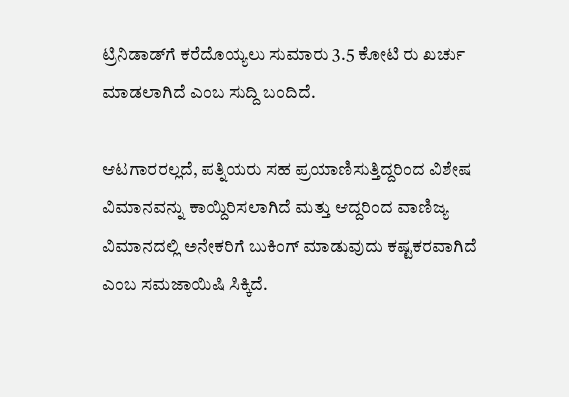ಟ್ರಿನಿಡಾಡ್‌ಗೆ ಕರೆದೊಯ್ಯಲು ಸುಮಾರು 3.5 ಕೋಟಿ ರು ಖರ್ಚು ಮಾಡಲಾಗಿದೆ ಎಂಬ ಸುದ್ದಿ ಬಂದಿದೆ.

ಆಟಗಾರರಲ್ಲದೆ, ಪತ್ನಿಯರು ಸಹ ಪ್ರಯಾಣಿಸುತ್ತಿದ್ದರಿಂದ ವಿಶೇಷ ವಿಮಾನವನ್ನು ಕಾಯ್ದಿರಿಸಲಾಗಿದೆ ಮತ್ತು ಆದ್ದರಿಂದ ವಾಣಿಜ್ಯ ವಿಮಾನದಲ್ಲಿ ಅನೇಕರಿಗೆ ಬುಕಿಂಗ್ ಮಾಡುವುದು ಕಷ್ಟಕರವಾಗಿದೆ ಎಂಬ ಸಮಜಾಯಿಷಿ ಸಿಕ್ಕಿದೆ.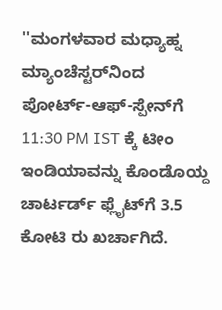''ಮಂಗಳವಾರ ಮಧ್ಯಾಹ್ನ ಮ್ಯಾಂಚೆಸ್ಟರ್‌ನಿಂದ ಪೋರ್ಟ್-ಆಫ್-ಸ್ಪೇನ್‌ಗೆ 11:30 PM IST ಕ್ಕೆ ಟೀಂ ಇಂಡಿಯಾವನ್ನು ಕೊಂಡೊಯ್ದ ಚಾರ್ಟರ್ಡ್ ಫ್ಲೈಟ್‌ಗೆ 3.5 ಕೋಟಿ ರು ಖರ್ಚಾಗಿದೆ.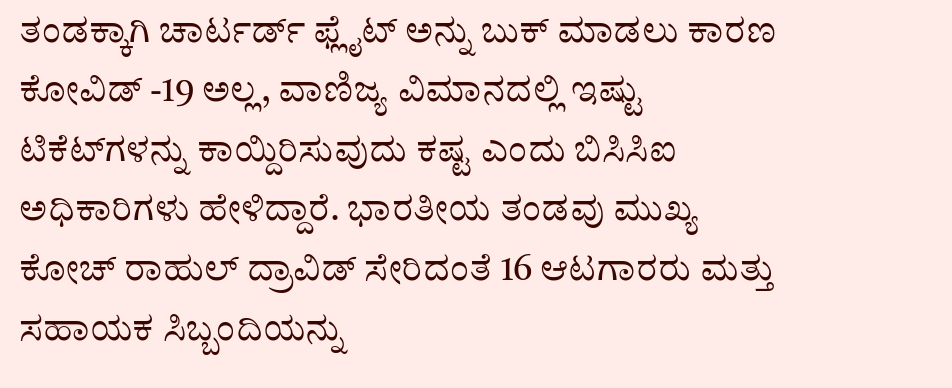ತಂಡಕ್ಕಾಗಿ ಚಾರ್ಟರ್ಡ್ ಫ್ಲೈಟ್ ಅನ್ನು ಬುಕ್ ಮಾಡಲು ಕಾರಣ ಕೋವಿಡ್ -19 ಅಲ್ಲ, ವಾಣಿಜ್ಯ ವಿಮಾನದಲ್ಲಿ ಇಷ್ಟು ಟಿಕೆಟ್‌ಗಳನ್ನು ಕಾಯ್ದಿರಿಸುವುದು ಕಷ್ಟ ಎಂದು ಬಿಸಿಸಿಐ ಅಧಿಕಾರಿಗಳು ಹೇಳಿದ್ದಾರೆ. ಭಾರತೀಯ ತಂಡವು ಮುಖ್ಯ ಕೋಚ್ ರಾಹುಲ್ ದ್ರಾವಿಡ್ ಸೇರಿದಂತೆ 16 ಆಟಗಾರರು ಮತ್ತು ಸಹಾಯಕ ಸಿಬ್ಬಂದಿಯನ್ನು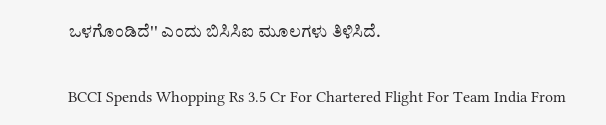ಒಳಗೊಂಡಿದೆ'' ಎಂದು ಬಿಸಿಸಿಐ ಮೂಲಗಳು ತಿಳಿಸಿದೆ.

BCCI Spends Whopping Rs 3.5 Cr For Chartered Flight For Team India From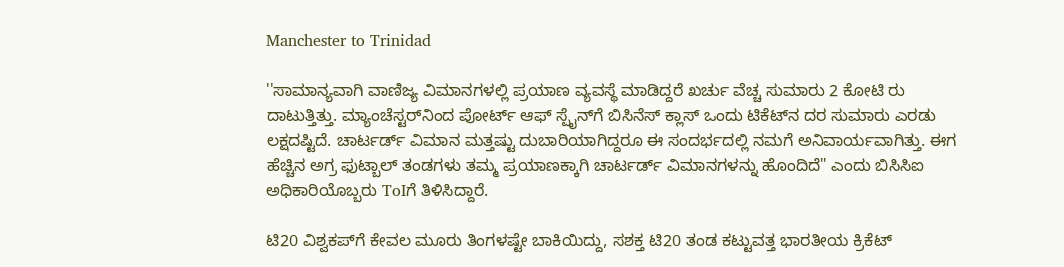Manchester to Trinidad

''ಸಾಮಾನ್ಯವಾಗಿ ವಾಣಿಜ್ಯ ವಿಮಾನಗಳಲ್ಲಿ ಪ್ರಯಾಣ ವ್ಯವಸ್ಥೆ ಮಾಡಿದ್ದರೆ ಖರ್ಚು ವೆಚ್ಚ ಸುಮಾರು 2 ಕೋಟಿ ರು ದಾಟುತ್ತಿತ್ತು. ಮ್ಯಾಂಚೆಸ್ಟರ್‌ನಿಂದ ಪೋರ್ಟ್‌ ಆಫ್ ಸ್ಪೈನ್‌ಗೆ ಬಿಸಿನೆಸ್ ಕ್ಲಾಸ್ ಒಂದು ಟಿಕೆಟ್‌ನ ದರ ಸುಮಾರು ಎರಡು ಲಕ್ಷದಷ್ಟಿದೆ. ಚಾರ್ಟರ್ಡ್ ವಿಮಾನ ಮತ್ತಷ್ಟು ದುಬಾರಿಯಾಗಿದ್ದರೂ ಈ ಸಂದರ್ಭದಲ್ಲಿ ನಮಗೆ ಅನಿವಾರ್ಯವಾಗಿತ್ತು. ಈಗ ಹೆಚ್ಚಿನ ಅಗ್ರ ಫುಟ್ಬಾಲ್ ತಂಡಗಳು ತಮ್ಮ ಪ್ರಯಾಣಕ್ಕಾಗಿ ಚಾರ್ಟರ್ಡ್ ವಿಮಾನಗಳನ್ನು ಹೊಂದಿದೆ" ಎಂದು ಬಿಸಿಸಿಐ ಅಧಿಕಾರಿಯೊಬ್ಬರು ToIಗೆ ತಿಳಿಸಿದ್ದಾರೆ.

ಟಿ20 ವಿಶ್ವಕಪ್‌ಗೆ ಕೇವಲ ಮೂರು ತಿಂಗಳಷ್ಟೇ ಬಾಕಿಯಿದ್ದು, ಸಶಕ್ತ ಟಿ20 ತಂಡ ಕಟ್ಟುವತ್ತ ಭಾರತೀಯ ಕ್ರಿಕೆಟ್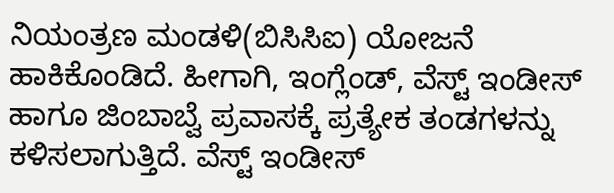ನಿಯಂತ್ರಣ ಮಂಡಳಿ(ಬಿಸಿಸಿಐ) ಯೋಜನೆ ಹಾಕಿಕೊಂಡಿದೆ. ಹೀಗಾಗಿ, ಇಂಗ್ಲೆಂಡ್, ವೆಸ್ಟ್ ಇಂಡೀಸ್ ಹಾಗೂ ಜಿಂಬಾಬ್ವೆ ಪ್ರವಾಸಕ್ಕೆ ಪ್ರತ್ಯೇಕ ತಂಡಗಳನ್ನು ಕಳಿಸಲಾಗುತ್ತಿದೆ. ವೆಸ್ಟ್ ಇಂಡೀಸ್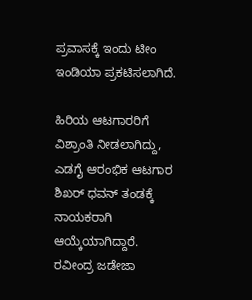ಪ್ರವಾಸಕ್ಕೆ ಇಂದು ಟೀಂ ಇಂಡಿಯಾ ಪ್ರಕಟಿಸಲಾಗಿದೆ.

ಹಿರಿಯ ಆಟಗಾರರಿಗೆ ವಿಶ್ರಾಂತಿ ನೀಡಲಾಗಿದ್ದು, ಎಡಗೈ ಆರಂಭಿಕ ಆಟಗಾರ ಶಿಖರ್ ಧವನ್ ತಂಡಕ್ಕೆ ನಾಯಕರಾಗಿ ಆಯ್ಕೆಯಾಗಿದ್ದಾರೆ. ರವೀಂದ್ರ ಜಡೇಜಾ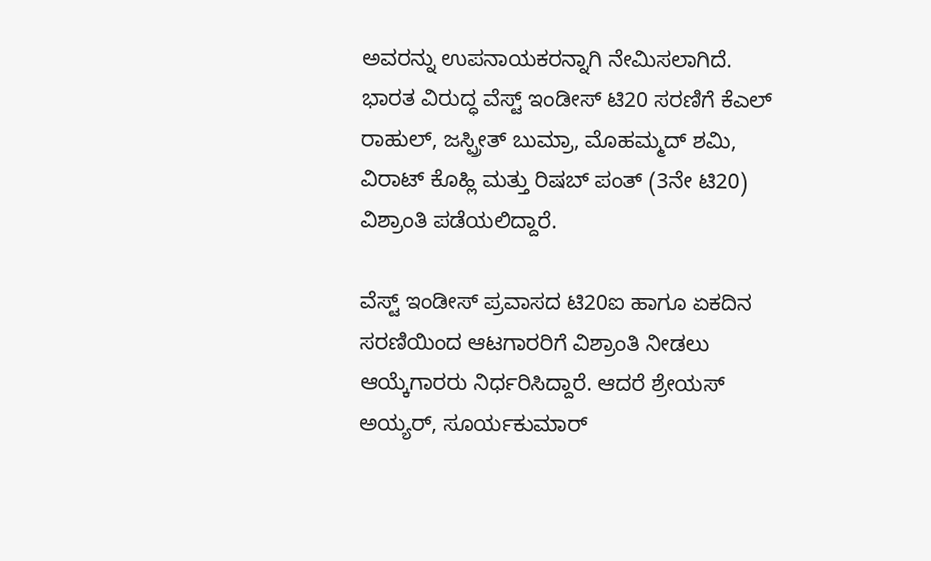ಅವರನ್ನು ಉಪನಾಯಕರನ್ನಾಗಿ ನೇಮಿಸಲಾಗಿದೆ. ಭಾರತ ವಿರುದ್ಧ ವೆಸ್ಟ್ ಇಂಡೀಸ್ ಟಿ20 ಸರಣಿಗೆ ಕೆಎಲ್ ರಾಹುಲ್, ಜಸ್ಪ್ರೀತ್ ಬುಮ್ರಾ, ಮೊಹಮ್ಮದ್ ಶಮಿ, ವಿರಾಟ್ ಕೊಹ್ಲಿ ಮತ್ತು ರಿಷಬ್ ಪಂತ್ (3ನೇ ಟಿ20) ವಿಶ್ರಾಂತಿ ಪಡೆಯಲಿದ್ದಾರೆ.

ವೆಸ್ಟ್ ಇಂಡೀಸ್ ಪ್ರವಾಸದ ಟಿ20ಐ ಹಾಗೂ ಏಕದಿನ ಸರಣಿಯಿಂದ ಆಟಗಾರರಿಗೆ ವಿಶ್ರಾಂತಿ ನೀಡಲು ಆಯ್ಕೆಗಾರರು ನಿರ್ಧರಿಸಿದ್ದಾರೆ. ಆದರೆ ಶ್ರೇಯಸ್ ಅಯ್ಯರ್, ಸೂರ್ಯಕುಮಾರ್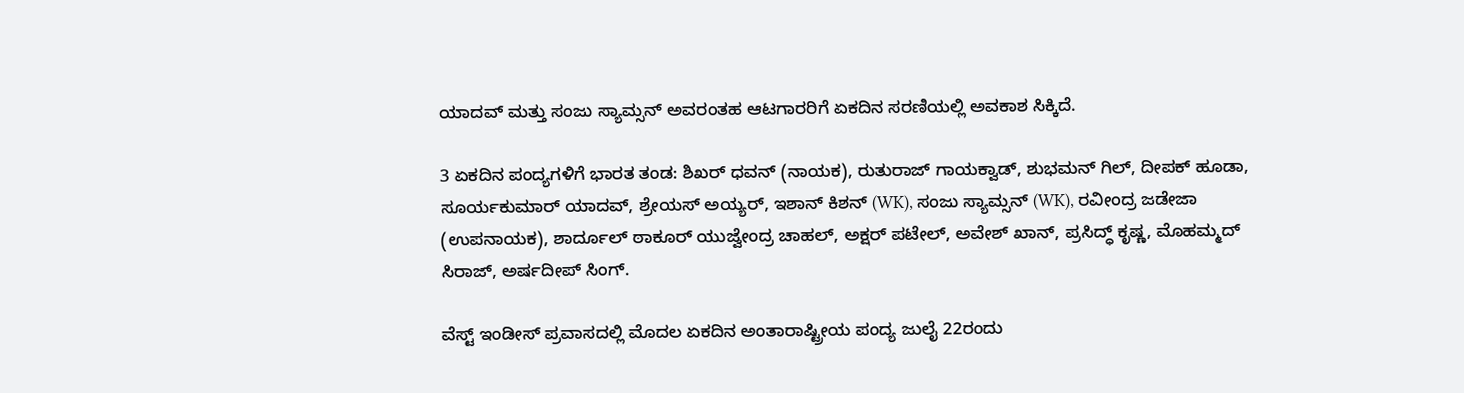ಯಾದವ್ ಮತ್ತು ಸಂಜು ಸ್ಯಾಮ್ಸನ್ ಅವರಂತಹ ಆಟಗಾರರಿಗೆ ಏಕದಿನ ಸರಣಿಯಲ್ಲಿ ಅವಕಾಶ ಸಿಕ್ಕಿದೆ.

3 ಏಕದಿನ ಪಂದ್ಯಗಳಿಗೆ ಭಾರತ ತಂಡ: ಶಿಖರ್ ಧವನ್ (ನಾಯಕ), ರುತುರಾಜ್ ಗಾಯಕ್ವಾಡ್, ಶುಭಮನ್ ಗಿಲ್, ದೀಪಕ್ ಹೂಡಾ, ಸೂರ್ಯಕುಮಾರ್ ಯಾದವ್, ಶ್ರೇಯಸ್ ಅಯ್ಯರ್, ಇಶಾನ್ ಕಿಶನ್ (WK), ಸಂಜು ಸ್ಯಾಮ್ಸನ್ (WK), ರವೀಂದ್ರ ಜಡೇಜಾ (ಉಪನಾಯಕ), ಶಾರ್ದೂಲ್ ಠಾಕೂರ್ ಯುಜ್ವೇಂದ್ರ ಚಾಹಲ್, ಅಕ್ಷರ್ ಪಟೇಲ್, ಅವೇಶ್ ಖಾನ್, ಪ್ರಸಿದ್ಧ್ ಕೃಷ್ಣ, ಮೊಹಮ್ಮದ್ ಸಿರಾಜ್, ಅರ್ಷದೀಪ್ ಸಿಂಗ್.

ವೆಸ್ಟ್ ಇಂಡೀಸ್ ಪ್ರವಾಸದಲ್ಲಿ ಮೊದಲ ಏಕದಿನ ಅಂತಾರಾಷ್ಟ್ರೀಯ ಪಂದ್ಯ ಜುಲೈ 22ರಂದು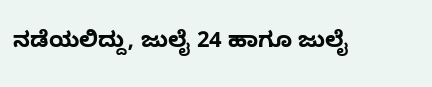ನಡೆಯಲಿದ್ದು, ಜುಲೈ 24 ಹಾಗೂ ಜುಲೈ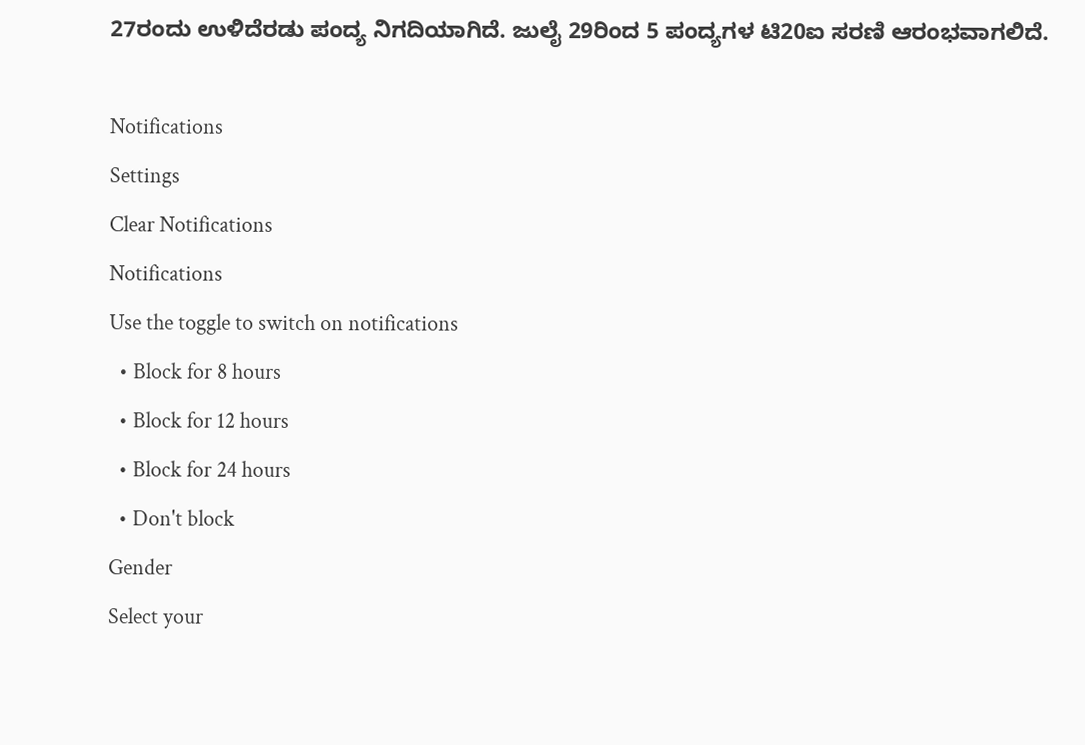27ರಂದು ಉಳಿದೆರಡು ಪಂದ್ಯ ನಿಗದಿಯಾಗಿದೆ. ಜುಲೈ 29ರಿಂದ 5 ಪಂದ್ಯಗಳ ಟಿ20ಐ ಸರಣಿ ಆರಂಭವಾಗಲಿದೆ.

Notifications
Settings
Clear Notifications
Notifications
Use the toggle to switch on notifications
  • Block for 8 hours
  • Block for 12 hours
  • Block for 24 hours
  • Don't block
Gender
Select your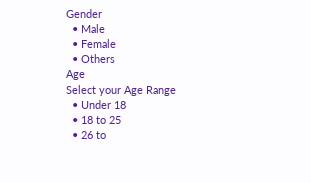Gender
  • Male
  • Female
  • Others
Age
Select your Age Range
  • Under 18
  • 18 to 25
  • 26 to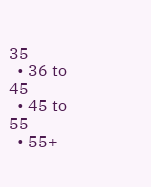35
  • 36 to 45
  • 45 to 55
  • 55+